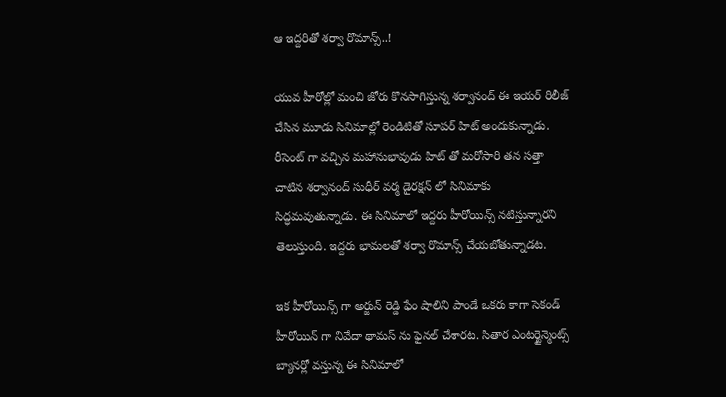ఆ ఇద్దరితో శర్వా రొమాన్స్..!

యువ హీరోల్లో మంచి జోరు కొనసాగిస్తున్న శర్వానంద్ ఈ ఇయర్ రిలీజ్ చేసిన మూడు సినిమాల్లో రెండిటితో సూపర్ హిట్ అందుకున్నాడు. రీసెంట్ గా వచ్చిన మహానుభావుడు హిట్ తో మరోసారి తన సత్తా చాటిన శర్వానంద్ సుధీర్ వర్మ డైరక్షన్ లో సినిమాకు సిద్ధమవుతున్నాడు. ఈ సినిమాలో ఇద్దరు హీరోయిన్స్ నటిస్తున్నారని తెలుస్తుంది. ఇద్దరు భామలతో శర్వా రొమాన్స్ చేయబోతున్నాడట.

ఇక హీరోయిన్స్ గా అర్జున్ రెడ్డి ఫేం షాలిని పాండే ఒకరు కాగా సెకండ్ హీరోయిన్ గా నివేదా థామస్ ను ఫైనల్ చేశారట. సితార ఎంటర్టైన్మెంట్స్ బ్యానర్లో వస్తున్న ఈ సినిమాలో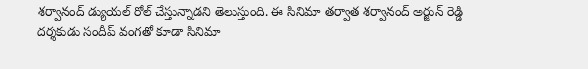శర్వానంద్ డ్యుయల్ రోల్ చేస్తున్నాడని తెలుస్తుంది. ఈ సినిమా తర్వాత శర్వానంద్ అర్జున్ రెడ్డి దర్శకుడు సందీప్ వంగతో కూడా సినిమా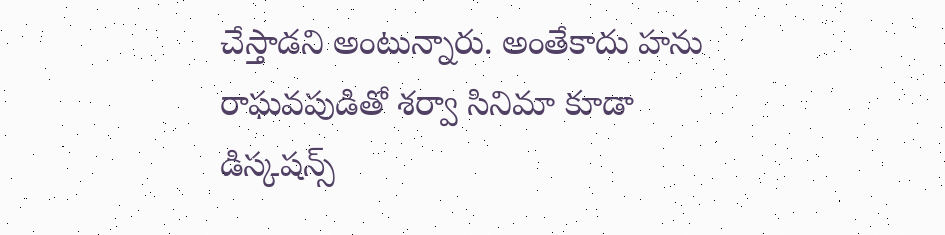చేస్తాడని అంటున్నారు. అంతేకాదు హను రాఘవపుడితో శర్వా సినిమా కూడా డిస్కషన్స్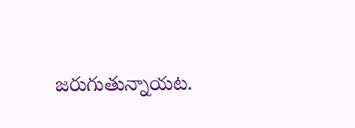జరుగుతున్నాయట.